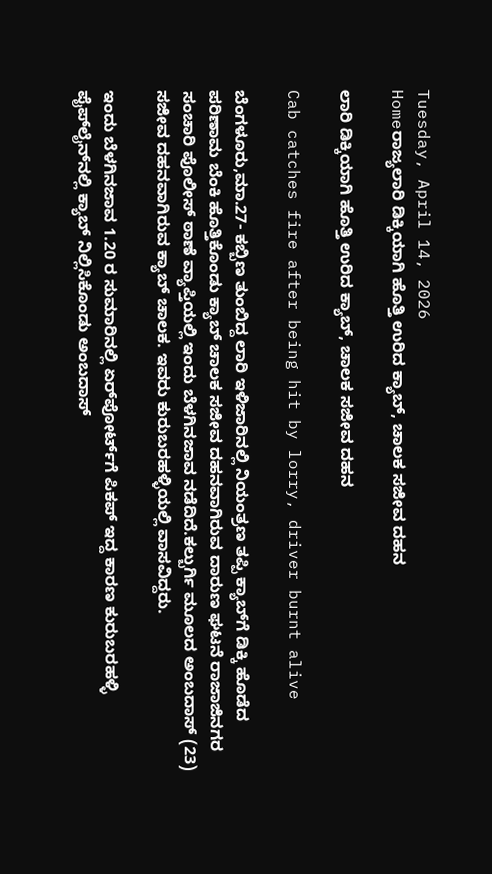Tuesday, April 14, 2026
Homeರಾಜ್ಯಲಾರಿ ಡಿಕ್ಕಿಯಾಗಿ ಹೊತ್ತಿ ಉರಿದ ಕ್ಯಾಬ್‌, ಚಾಲಕ ಸಜೀವ ದಹನ

ಲಾರಿ ಡಿಕ್ಕಿಯಾಗಿ ಹೊತ್ತಿ ಉರಿದ ಕ್ಯಾಬ್‌, ಚಾಲಕ ಸಜೀವ ದಹನ

Cab catches fire after being hit by lorry, driver burnt alive

ಬೆಂಗಳೂರು,ಮಾ.27- ಕಬ್ಬಿಣ ತುಂಬಿದ್ದ ಲಾರಿ ಇಳಿಜಾರಿನಲ್ಲಿ ನಿಯಂತ್ರಣ ತಪ್ಪಿ ಕ್ಯಾಬ್‌ಗೆ ಡಿಕ್ಕಿ ಹೊಡೆದ ಪರಿಣಾಮ ಬೆಂಕಿ ಹೊತ್ತಿಕೊಂಡು ಕ್ಯಾಬ್‌ ಚಾಲಕ ಸಜೀವ ದಹನವಾಗಿರುವ ದಾರುಣ ಘಟನೆ ರಾಜಾಜಿನಗರ ಸಂಚಾರಿ ಪೊಲೀಸ್‌‍ ಠಾಣೆ ವ್ಯಾಪ್ತಿಯಲ್ಲಿ ಇಂದು ಬೆಳಗಿನಜಾವ ನಡೆದಿದೆ.ಕಲ್ಬುರ್ಗಿ ಮೂಲದ ಅಂಬದಾಸ್‌‍ (23) ಸಜೀವ ದಹನವಾಗಿರುವ ಕ್ಯಾಬ್‌ ಚಾಲಕ. ಇವರು ಕುರುಬರಹಳ್ಳಿಯಲ್ಲಿ ವಾಸವಿದ್ದರು.

ಇಂದು ಬೆಳಗಿನಜಾವ 1.20 ರ ಸುಮಾರಿನಲ್ಲಿ ಏರ್‌ಪೋರ್ಟ್‌ಗೆ ಪಿಕಪ್‌ ಇದ್ದ ಕಾರಣ ಕುರುಬರಹಳ್ಳಿ ಪೈಪ್‌ಲೈನ್‌ನಲ್ಲಿ ಕ್ಯಾಬ್‌ ನಿಲ್ಲಿಸಿಕೊಂಡು ಅಂಬದಾಸ್‌‍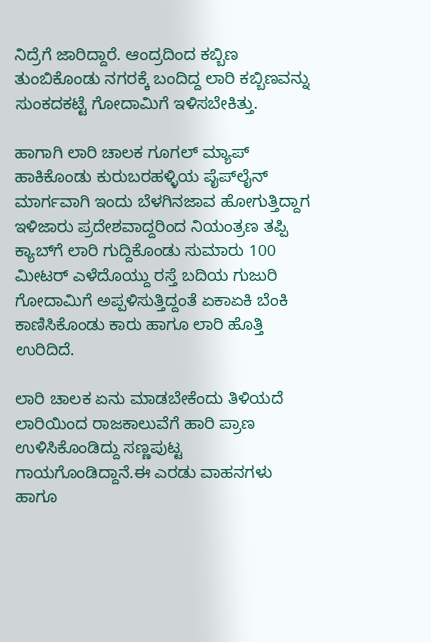ನಿದ್ರೆಗೆ ಜಾರಿದ್ದಾರೆ. ಆಂದ್ರದಿಂದ ಕಬ್ಬಿಣ ತುಂಬಿಕೊಂಡು ನಗರಕ್ಕೆ ಬಂದಿದ್ದ ಲಾರಿ ಕಬ್ಬಿಣವನ್ನು ಸುಂಕದಕಟ್ಟೆ ಗೋದಾಮಿಗೆ ಇಳಿಸಬೇಕಿತ್ತು.

ಹಾಗಾಗಿ ಲಾರಿ ಚಾಲಕ ಗೂಗಲ್‌ ಮ್ಯಾಪ್‌ ಹಾಕಿಕೊಂಡು ಕುರುಬರಹಳ್ಳಿಯ ಪೈಪ್‌ಲೈನ್‌ ಮಾರ್ಗವಾಗಿ ಇಂದು ಬೆಳಗಿನಜಾವ ಹೋಗುತ್ತಿದ್ದಾಗ ಇಳಿಜಾರು ಪ್ರದೇಶವಾದ್ದರಿಂದ ನಿಯಂತ್ರಣ ತಪ್ಪಿ ಕ್ಯಾಬ್‌ಗೆ ಲಾರಿ ಗುದ್ದಿಕೊಂಡು ಸುಮಾರು 100 ಮೀಟರ್‌ ಎಳೆದೊಯ್ದು ರಸ್ತೆ ಬದಿಯ ಗುಜುರಿ ಗೋದಾಮಿಗೆ ಅಪ್ಪಳಿಸುತ್ತಿದ್ದಂತೆ ಏಕಾಏಕಿ ಬೆಂಕಿ ಕಾಣಿಸಿಕೊಂಡು ಕಾರು ಹಾಗೂ ಲಾರಿ ಹೊತ್ತಿ ಉರಿದಿದೆ.

ಲಾರಿ ಚಾಲಕ ಏನು ಮಾಡಬೇಕೆಂದು ತಿಳಿಯದೆ ಲಾರಿಯಿಂದ ರಾಜಕಾಲುವೆಗೆ ಹಾರಿ ಪ್ರಾಣ ಉಳಿಸಿಕೊಂಡಿದ್ದು ಸಣ್ಣಪುಟ್ಟ ಗಾಯಗೊಂಡಿದ್ದಾನೆ.ಈ ಎರಡು ವಾಹನಗಳು ಹಾಗೂ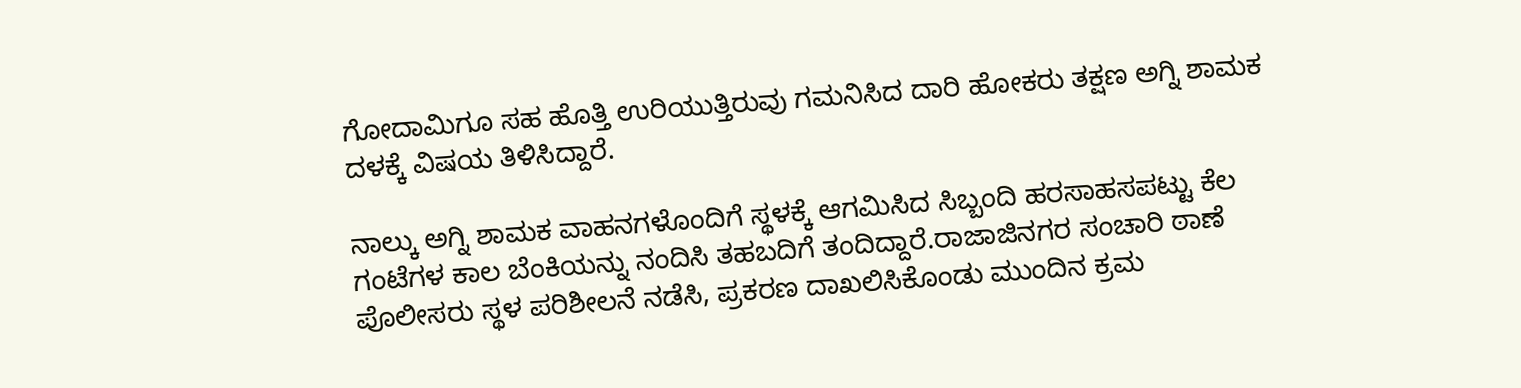ಗೋದಾಮಿಗೂ ಸಹ ಹೊತ್ತಿ ಉರಿಯುತ್ತಿರುವು ಗಮನಿಸಿದ ದಾರಿ ಹೋಕರು ತಕ್ಷಣ ಅಗ್ನಿ ಶಾಮಕ ದಳಕ್ಕೆ ವಿಷಯ ತಿಳಿಸಿದ್ದಾರೆ.

ನಾಲ್ಕು ಅಗ್ನಿ ಶಾಮಕ ವಾಹನಗಳೊಂದಿಗೆ ಸ್ಥಳಕ್ಕೆ ಆಗಮಿಸಿದ ಸಿಬ್ಬಂದಿ ಹರಸಾಹಸಪಟ್ಟು ಕೆಲ ಗಂಟೆಗಳ ಕಾಲ ಬೆಂಕಿಯನ್ನು ನಂದಿಸಿ ತಹಬದಿಗೆ ತಂದಿದ್ದಾರೆ.ರಾಜಾಜಿನಗರ ಸಂಚಾರಿ ಠಾಣೆ ಪೊಲೀಸರು ಸ್ಥಳ ಪರಿಶೀಲನೆ ನಡೆಸಿ, ಪ್ರಕರಣ ದಾಖಲಿಸಿಕೊಂಡು ಮುಂದಿನ ಕ್ರಮ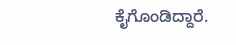ಕೈಗೊಂಡಿದ್ದಾರೆ.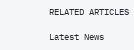RELATED ARTICLES

Latest News